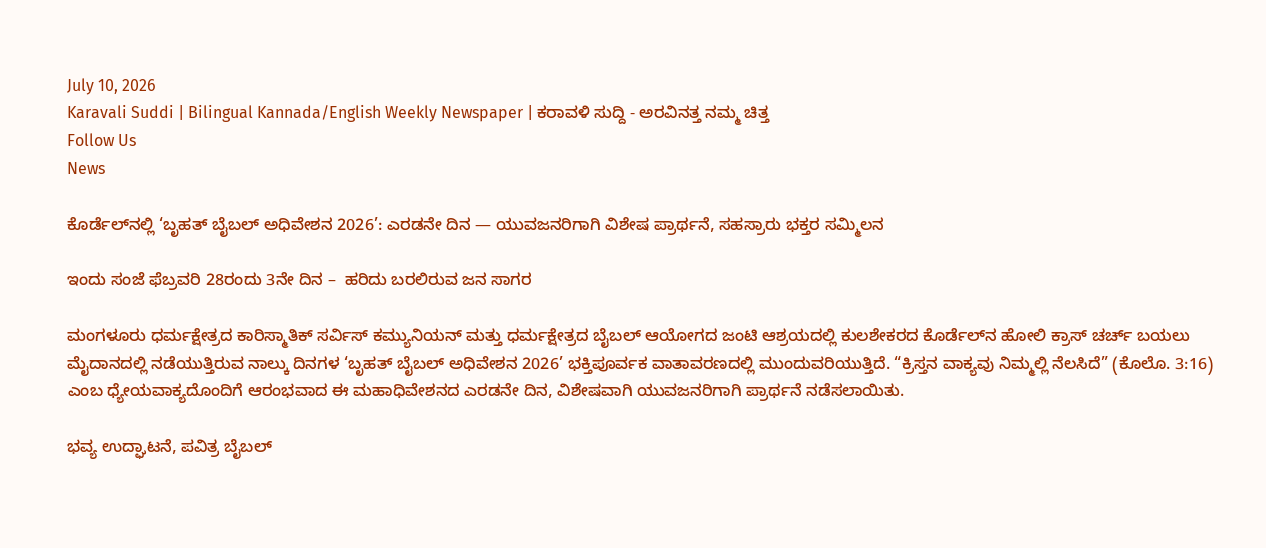July 10, 2026
Karavali Suddi | Bilingual Kannada/English Weekly Newspaper | ಕರಾವಳಿ ಸುದ್ದಿ - ಅರವಿನತ್ತ ನಮ್ಮ ಚಿತ್ತ
Follow Us
News

ಕೊರ್ಡೆಲ್‌ನಲ್ಲಿ ‘ಬೃಹತ್ ಬೈಬಲ್ ಅಧಿವೇಶನ 2026’: ಎರಡನೇ ದಿನ — ಯುವಜನರಿಗಾಗಿ ವಿಶೇಷ ಪ್ರಾರ್ಥನೆ, ಸಹಸ್ರಾರು ಭಕ್ತರ ಸಮ್ಮಿಲನ

ಇಂದು ಸಂಜೆ ಫೆಬ್ರವರಿ 28ರಂದು 3ನೇ ದಿನ –  ಹರಿದು ಬರಲಿರುವ ಜನ ಸಾಗರ

ಮಂಗಳೂರು ಧರ್ಮಕ್ಷೇತ್ರದ ಕಾರಿಸ್ಮಾತಿಕ್ ಸರ್ವಿಸ್ ಕಮ್ಯುನಿಯನ್ ಮತ್ತು ಧರ್ಮಕ್ಷೇತ್ರದ ಬೈಬಲ್ ಆಯೋಗದ ಜಂಟಿ ಆಶ್ರಯದಲ್ಲಿ ಕುಲಶೇಕರದ ಕೊರ್ಡೆಲ್‌ನ ಹೋಲಿ ಕ್ರಾಸ್ ಚರ್ಚ್ ಬಯಲು ಮೈದಾನದಲ್ಲಿ ನಡೆಯುತ್ತಿರುವ ನಾಲ್ಕು ದಿನಗಳ ‘ಬೃಹತ್ ಬೈಬಲ್ ಅಧಿವೇಶನ 2026’ ಭಕ್ತಿಪೂರ್ವಕ ವಾತಾವರಣದಲ್ಲಿ ಮುಂದುವರಿಯುತ್ತಿದೆ. “ಕ್ರಿಸ್ತನ ವಾಕ್ಯವು ನಿಮ್ಮಲ್ಲಿ ನೆಲಸಿದೆ” (ಕೊಲೊ. 3:16) ಎಂಬ ಧ್ಯೇಯವಾಕ್ಯದೊಂದಿಗೆ ಆರಂಭವಾದ ಈ ಮಹಾಧಿವೇಶನದ ಎರಡನೇ ದಿನ, ವಿಶೇಷವಾಗಿ ಯುವಜನರಿಗಾಗಿ ಪ್ರಾರ್ಥನೆ ನಡೆಸಲಾಯಿತು.

ಭವ್ಯ ಉದ್ಘಾಟನೆ, ಪವಿತ್ರ ಬೈಬಲ್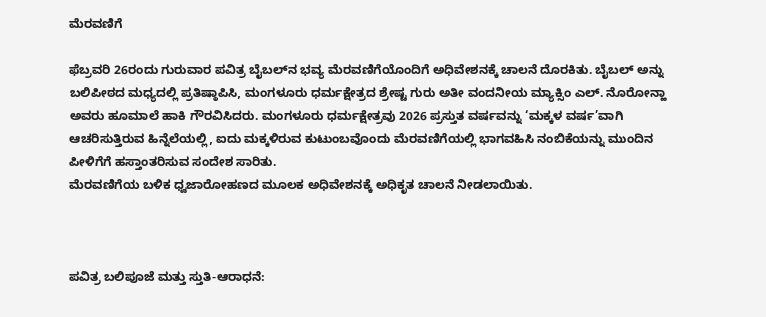ಮೆರವಣಿಗೆ

ಫೆಬ್ರವರಿ 26ರಂದು ಗುರುವಾರ ಪವಿತ್ರ ಬೈಬಲ್‌ನ ಭವ್ಯ ಮೆರವಣಿಗೆಯೊಂದಿಗೆ ಅಧಿವೇಶನಕ್ಕೆ ಚಾಲನೆ ದೊರಕಿತು. ಬೈಬಲ್ ಅನ್ನು ಬಲಿಪೀಠದ ಮಧ್ಯದಲ್ಲಿ ಪ್ರತಿಷ್ಠಾಪಿಸಿ, ಮಂಗಳೂರು ಧರ್ಮಕ್ಷೇತ್ರದ ಶ್ರೇಷ್ಟ ಗುರು ಅತೀ ವಂದನೀಯ ಮ್ಯಾಕ್ಸಿಂ ಎಲ್. ನೊರೋನ್ಹಾ ಅವರು ಹೂಮಾಲೆ ಹಾಕಿ ಗೌರವಿಸಿದರು. ಮಂಗಳೂರು ಧರ್ಮಕ್ಷೇತ್ರವು 2026 ಪ್ರಸ್ತುತ ವರ್ಷವನ್ನು ‘ಮಕ್ಕಳ ವರ್ಷ’ವಾಗಿ ಆಚರಿಸುತ್ತಿರುವ ಹಿನ್ನೆಲೆಯಲ್ಲಿ, ಐದು ಮಕ್ಕಳಿರುವ ಕುಟುಂಬವೊಂದು ಮೆರವಣಿಗೆಯಲ್ಲಿ ಭಾಗವಹಿಸಿ ನಂಬಿಕೆಯನ್ನು ಮುಂದಿನ ಪೀಳಿಗೆಗೆ ಹಸ್ತಾಂತರಿಸುವ ಸಂದೇಶ ಸಾರಿತು.
ಮೆರವಣಿಗೆಯ ಬಳಿಕ ಧ್ವಜಾರೋಹಣದ ಮೂಲಕ ಅಧಿವೇಶನಕ್ಕೆ ಅಧಿಕೃತ ಚಾಲನೆ ನೀಡಲಾಯಿತು.



ಪವಿತ್ರ ಬಲಿಪೂಜೆ ಮತ್ತು ಸ್ತುತಿ-ಆರಾಧನೆ: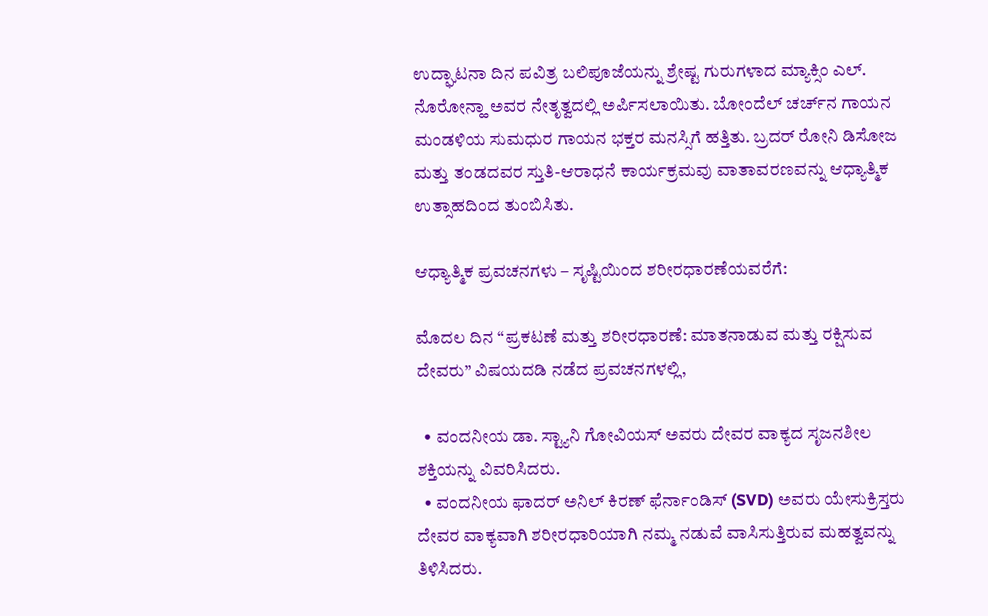ಉದ್ಘಾಟನಾ ದಿನ ಪವಿತ್ರ ಬಲಿಪೂಜೆಯನ್ನು ಶ್ರೇಷ್ಟ ಗುರುಗಳಾದ ಮ್ಯಾಕ್ಸಿಂ ಎಲ್. ನೊರೋನ್ಹಾ ಅವರ ನೇತೃತ್ವದಲ್ಲಿ ಅರ್ಪಿಸಲಾಯಿತು. ಬೋಂದೆಲ್ ಚರ್ಚ್‌ನ ಗಾಯನ ಮಂಡಳಿಯ ಸುಮಧುರ ಗಾಯನ ಭಕ್ತರ ಮನಸ್ಸಿಗೆ ಹತ್ತಿತು. ಬ್ರದರ್ ರೋನಿ ಡಿಸೋಜ ಮತ್ತು ತಂಡದವರ ಸ್ತುತಿ-ಆರಾಧನೆ ಕಾರ್ಯಕ್ರಮವು ವಾತಾವರಣವನ್ನು ಆಧ್ಯಾತ್ಮಿಕ ಉತ್ಸಾಹದಿಂದ ತುಂಬಿಸಿತು.

ಆಧ್ಯಾತ್ಮಿಕ ಪ್ರವಚನಗಳು – ಸೃಷ್ಟಿಯಿಂದ ಶರೀರಧಾರಣೆಯವರೆಗೆ:

ಮೊದಲ ದಿನ “ಪ್ರಕಟಣೆ ಮತ್ತು ಶರೀರಧಾರಣೆ: ಮಾತನಾಡುವ ಮತ್ತು ರಕ್ಷಿಸುವ ದೇವರು” ವಿಷಯದಡಿ ನಡೆದ ಪ್ರವಚನಗಳಲ್ಲಿ,

  • ವಂದನೀಯ ಡಾ. ಸ್ಟ್ಯಾನಿ ಗೋವಿಯಸ್ ಅವರು ದೇವರ ವಾಕ್ಯದ ಸೃಜನಶೀಲ ಶಕ್ತಿಯನ್ನು ವಿವರಿಸಿದರು.
  • ವಂದನೀಯ ಫಾದರ್ ಅನಿಲ್ ಕಿರಣ್ ಫೆರ್ನಾಂಡಿಸ್ (SVD) ಅವರು ಯೇಸುಕ್ರಿಸ್ತರು ದೇವರ ವಾಕ್ಯವಾಗಿ ಶರೀರಧಾರಿಯಾಗಿ ನಮ್ಮ ನಡುವೆ ವಾಸಿಸುತ್ತಿರುವ ಮಹತ್ವವನ್ನು ತಿಳಿಸಿದರು.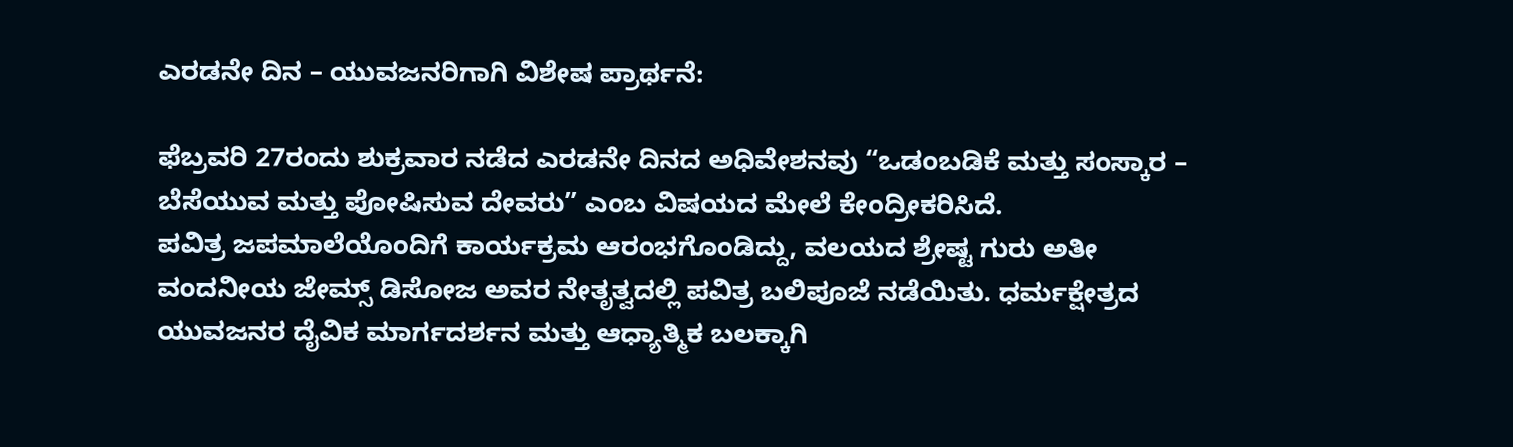ಎರಡನೇ ದಿನ – ಯುವಜನರಿಗಾಗಿ ವಿಶೇಷ ಪ್ರಾರ್ಥನೆ:

ಫೆಬ್ರವರಿ 27ರಂದು ಶುಕ್ರವಾರ ನಡೆದ ಎರಡನೇ ದಿನದ ಅಧಿವೇಶನವು “ಒಡಂಬಡಿಕೆ ಮತ್ತು ಸಂಸ್ಕಾರ – ಬೆಸೆಯುವ ಮತ್ತು ಪೋಷಿಸುವ ದೇವರು” ಎಂಬ ವಿಷಯದ ಮೇಲೆ ಕೇಂದ್ರೀಕರಿಸಿದೆ.
ಪವಿತ್ರ ಜಪಮಾಲೆಯೊಂದಿಗೆ ಕಾರ್ಯಕ್ರಮ ಆರಂಭಗೊಂಡಿದ್ದು, ವಲಯದ ಶ್ರೇಷ್ಟ ಗುರು ಅತೀ ವಂದನೀಯ ಜೇಮ್ಸ್ ಡಿಸೋಜ ಅವರ ನೇತೃತ್ವದಲ್ಲಿ ಪವಿತ್ರ ಬಲಿಪೂಜೆ ನಡೆಯಿತು. ಧರ್ಮಕ್ಷೇತ್ರದ ಯುವಜನರ ದೈವಿಕ ಮಾರ್ಗದರ್ಶನ ಮತ್ತು ಆಧ್ಯಾತ್ಮಿಕ ಬಲಕ್ಕಾಗಿ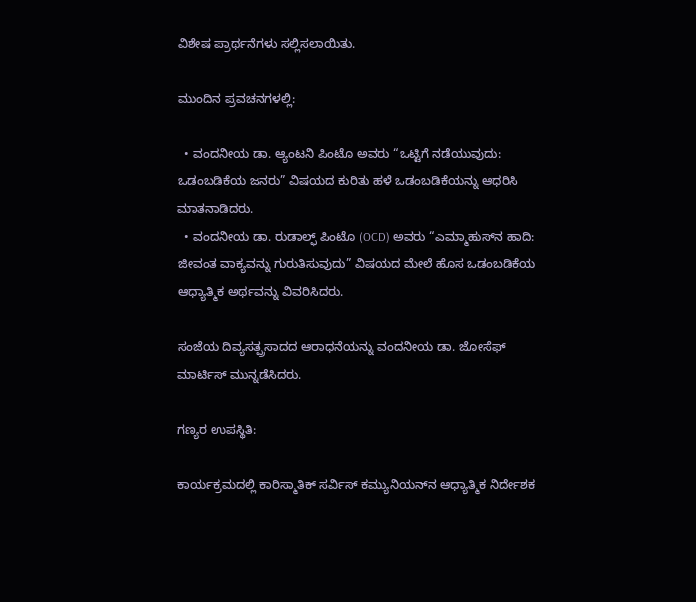ವಿಶೇಷ ಪ್ರಾರ್ಥನೆಗಳು ಸಲ್ಲಿಸಲಾಯಿತು.

ಮುಂದಿನ ಪ್ರವಚನಗಳಲ್ಲಿ:

  • ವಂದನೀಯ ಡಾ. ಆ್ಯಂಟನಿ ಪಿಂಟೊ ಅವರು “ಒಟ್ಟಿಗೆ ನಡೆಯುವುದು: ಒಡಂಬಡಿಕೆಯ ಜನರು” ವಿಷಯದ ಕುರಿತು ಹಳೆ ಒಡಂಬಡಿಕೆಯನ್ನು ಆಧರಿಸಿ ಮಾತನಾಡಿದರು.
  • ವಂದನೀಯ ಡಾ. ರುಡಾಲ್ಫ್ ಪಿಂಟೊ (OCD) ಅವರು “ಎಮ್ಮಾಹುಸ್‌ನ ಹಾದಿ: ಜೀವಂತ ವಾಕ್ಯವನ್ನು ಗುರುತಿಸುವುದು” ವಿಷಯದ ಮೇಲೆ ಹೊಸ ಒಡಂಬಡಿಕೆಯ ಆಧ್ಯಾತ್ಮಿಕ ಅರ್ಥವನ್ನು ವಿವರಿಸಿದರು.

ಸಂಜೆಯ ದಿವ್ಯಸತ್ಪ್ರಸಾದದ ಆರಾಧನೆಯನ್ನು ವಂದನೀಯ ಡಾ. ಜೋಸೆಫ್ ಮಾರ್ಟಿಸ್ ಮುನ್ನಡೆಸಿದರು.

ಗಣ್ಯರ ಉಪಸ್ಥಿತಿ:

ಕಾರ್ಯಕ್ರಮದಲ್ಲಿ ಕಾರಿಸ್ಮಾತಿಕ್ ಸರ್ವಿಸ್ ಕಮ್ಯುನಿಯನ್‌ನ ಆಧ್ಯಾತ್ಮಿಕ ನಿರ್ದೇಶಕ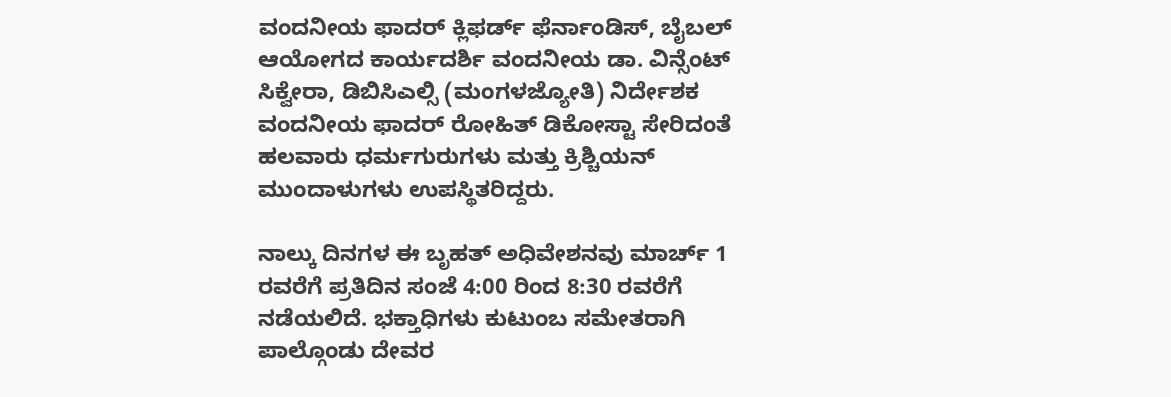ವಂದನೀಯ ಫಾದರ್ ಕ್ಲಿಫರ್ಡ್ ಫೆರ್ನಾಂಡಿಸ್, ಬೈಬಲ್ ಆಯೋಗದ ಕಾರ್ಯದರ್ಶಿ ವಂದನೀಯ ಡಾ. ವಿನ್ಸೆಂಟ್ ಸಿಕ್ವೇರಾ, ಡಿಬಿಸಿಎಲ್ಸಿ (ಮಂಗಳಜ್ಯೋತಿ) ನಿರ್ದೇಶಕ ವಂದನೀಯ ಫಾದರ್ ರೋಹಿತ್ ಡಿಕೋಸ್ಟಾ ಸೇರಿದಂತೆ ಹಲವಾರು ಧರ್ಮಗುರುಗಳು ಮತ್ತು ಕ್ರಿಶ್ಚಿಯನ್ ಮುಂದಾಳುಗಳು ಉಪಸ್ಥಿತರಿದ್ದರು.

ನಾಲ್ಕು ದಿನಗಳ ಈ ಬೃಹತ್ ಅಧಿವೇಶನವು ಮಾರ್ಚ್ 1 ರವರೆಗೆ ಪ್ರತಿದಿನ ಸಂಜೆ 4:00 ರಿಂದ 8:30 ರವರೆಗೆ ನಡೆಯಲಿದೆ. ಭಕ್ತಾಧಿಗಳು ಕುಟುಂಬ ಸಮೇತರಾಗಿ ಪಾಲ್ಗೊಂಡು ದೇವರ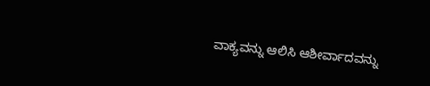ವಾಕ್ಯವನ್ನು ಆಲಿಸಿ ಆಶೀರ್ವಾದವನ್ನು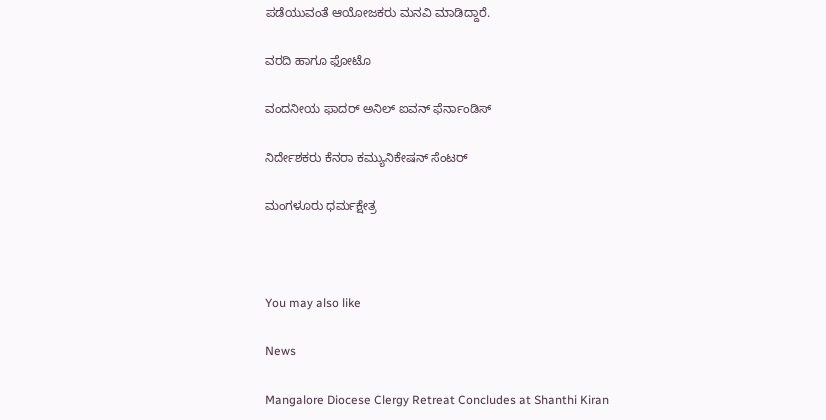ಪಡೆಯುವಂತೆ ಆಯೋಜಕರು ಮನವಿ ಮಾಡಿದ್ದಾರೆ.

ವರದಿ ಹಾಗೂ ಫೋಟೊ

ವಂದನೀಯ ಫಾದರ್ ಅನಿಲ್ ಐವನ್ ಫೆರ್ನಾಂಡಿಸ್

ನಿರ್ದೇಶಕರು ಕೆನರಾ ಕಮ್ಯುನಿಕೇಷನ್ ಸೆಂಟರ್

ಮಂಗಳೂರು ಧರ್ಮಕ್ಷೇತ್ರ



You may also like

News

Mangalore Diocese Clergy Retreat Concludes at Shanthi Kiran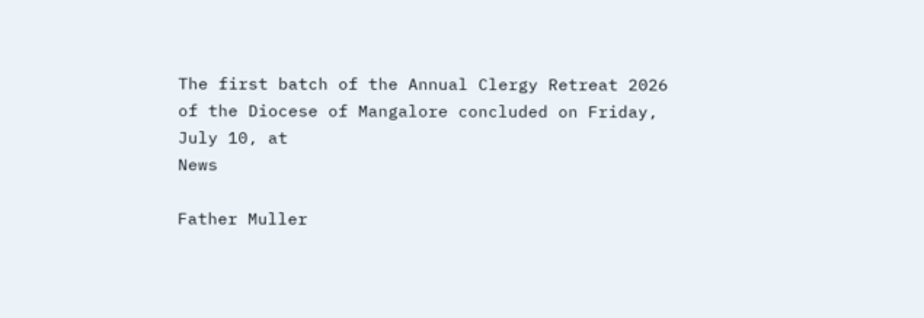The first batch of the Annual Clergy Retreat 2026 of the Diocese of Mangalore concluded on Friday, July 10, at
News

Father Muller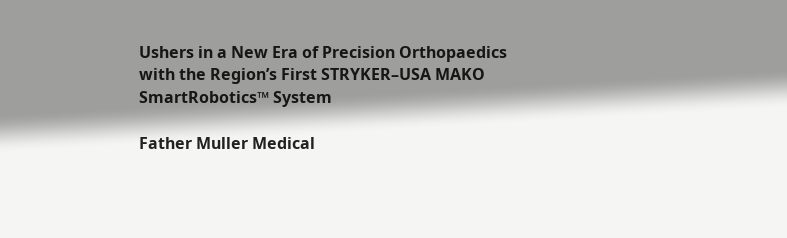Ushers in a New Era of Precision Orthopaedics with the Region’s First STRYKER–USA MAKO SmartRobotics™ System

Father Muller Medical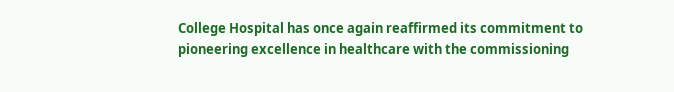College Hospital has once again reaffirmed its commitment to pioneering excellence in healthcare with the commissioning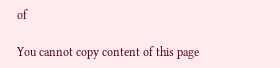of

You cannot copy content of this page